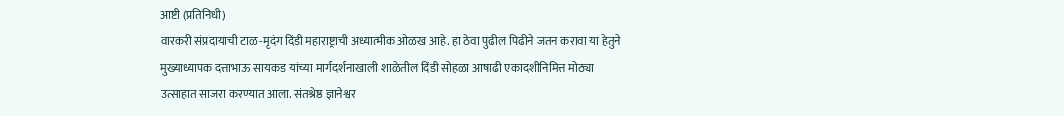आष्टी (प्रतिनिधी)
वारकरी संप्रदायाची टाळ-मृदंग दिंडी महाराष्ट्राची अध्यात्मीक ओळख आहे. हा ठेवा पुढील पिढीने जतन करावा या हेतुने मुख्याध्यापक दत्ताभाऊ सायकड यांच्या मार्गदर्शनाखाली शाळेतील दिंडी सोहळा आषाढी एकादशीनिमित्त मोठ्या उत्साहात साजरा करण्यात आला. संतश्रेष्ठ ज्ञानेश्वर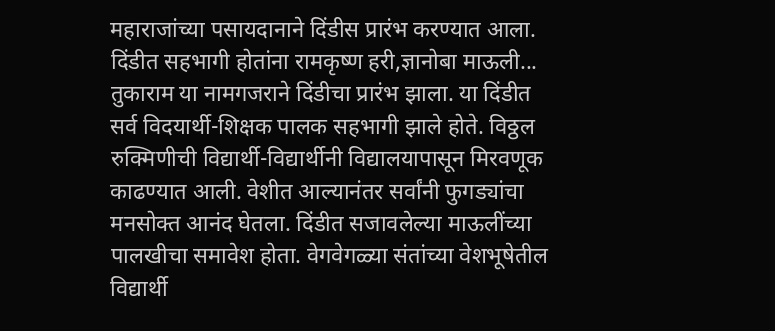महाराजांच्या पसायदानाने दिंडीस प्रारंभ करण्यात आला. दिंडीत सहभागी होतांना रामकृष्ण हरी,ज्ञानोबा माऊली... तुकाराम या नामगजराने दिंडीचा प्रारंभ झाला. या दिंडीत सर्व विदयार्थी-शिक्षक पालक सहभागी झाले होते. विठ्ठल रुक्मिणीची विद्यार्थी-विद्यार्थीनी विद्यालयापासून मिरवणूक काढण्यात आली. वेशीत आल्यानंतर सर्वांनी फुगड्यांचा मनसोक्त आनंद घेतला. दिंडीत सजावलेल्या माऊलींच्या पालखीचा समावेश होता. वेगवेगळ्या संतांच्या वेशभूषेतील विद्यार्थी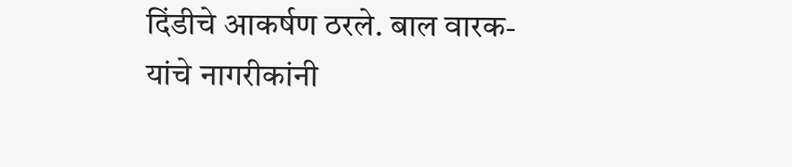दिंडीचे आकर्षण ठरले. बाल वारक-यांचे नागरीकांनी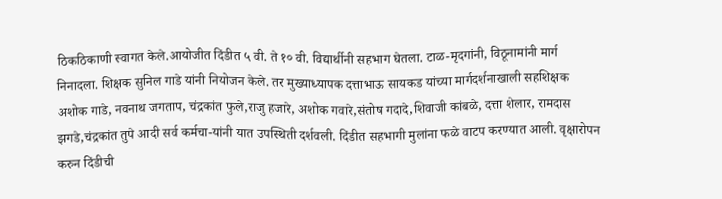ठिकठिकाणी स्वागत केले.आयोजीत दिंडीत ५ वी. ते १० वी. विद्यार्थीनी सहभाग घेतला. टाळ-मृदगांनी, विठूनामांनी मार्ग निनादला. शिक्षक सुनिल गाडे यांनी नियोजन केले. तर मुख्याध्यापक दत्ताभाऊ सायकड यांच्या मार्गदर्शनाखाली सहशिक्षक अशोक गाडे, नवनाथ जगताप, चंद्रकांत फुले,राजु हजारे, अशोक गवारे,संतोष गदादे,शिवाजी कांबळे, दत्ता शेलार, रामदास झगडे,चंद्रकांत तुपे आदी सर्व कर्मचा-यांनी यात उपस्थिती दर्शवली. दिंडीत सहभागी मुलांना फळे वाटप करण्यात आली. वृक्षारोपन करुन दिंडीची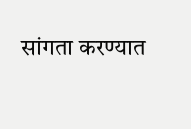सांगता करण्यात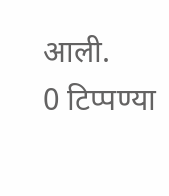आली.
0 टिप्पण्या